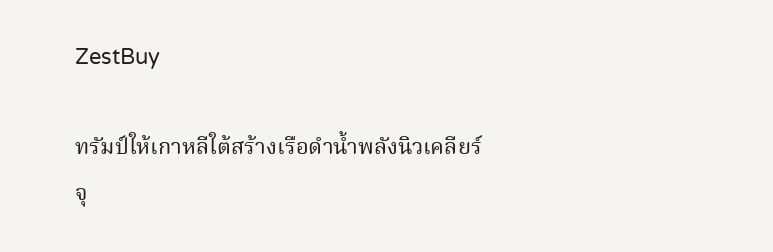ZestBuy

ทรัมป์ให้เกาหลีใต้สร้างเรือดำน้ำพลังนิวเคลียร์ จุ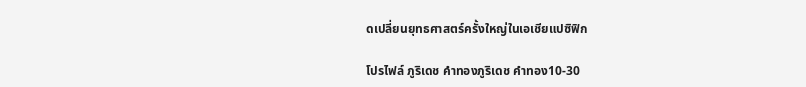ดเปลี่ยนยุทธศาสตร์ครั้งใหญ่ในเอเชียแปซิฟิก

โปรไฟล์ ภูริเดช คำทองภูริเดช คำทอง10-30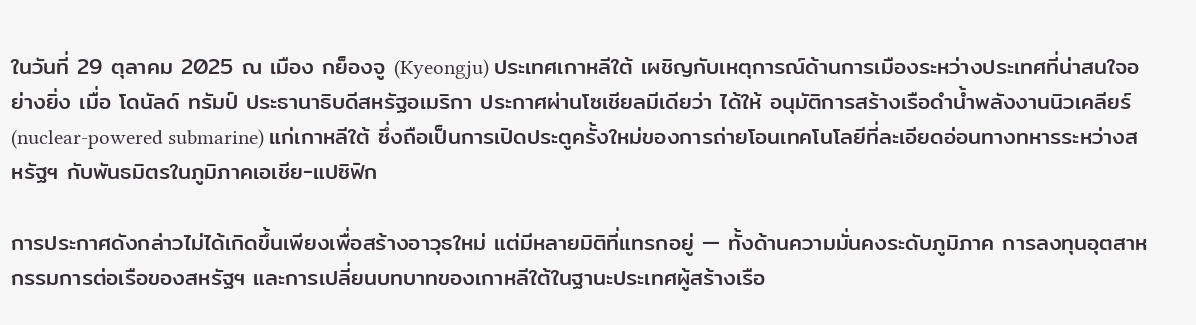ในวันที่ 29 ตุลาคม 2025 ณ เมือง กย็องจู (Kyeongju) ประเทศเกาหลีใต้ เผชิญกับเหตุการณ์ด้านการเมืองระหว่างประเทศที่น่าสนใจอย่างยิ่ง เมื่อ โดนัลด์ ทรัมป์ ประธานาธิบดีสหรัฐอเมริกา ประกาศผ่านโซเชียลมีเดียว่า ได้ให้ อนุมัติการสร้างเรือดำน้ำพลังงานนิวเคลียร์ (nuclear-powered submarine) แก่เกาหลีใต้ ซึ่งถือเป็นการเปิดประตูครั้งใหม่ของการถ่ายโอนเทคโนโลยีที่ละเอียดอ่อนทางทหารระหว่างสหรัฐฯ กับพันธมิตรในภูมิภาคเอเชีย-แปซิฟิก

การประกาศดังกล่าวไม่ได้เกิดขึ้นเพียงเพื่อสร้างอาวุธใหม่ แต่มีหลายมิติที่แทรกอยู่ — ทั้งด้านความมั่นคงระดับภูมิภาค การลงทุนอุตสาหกรรมการต่อเรือของสหรัฐฯ และการเปลี่ยนบทบาทของเกาหลีใต้ในฐานะประเทศผู้สร้างเรือ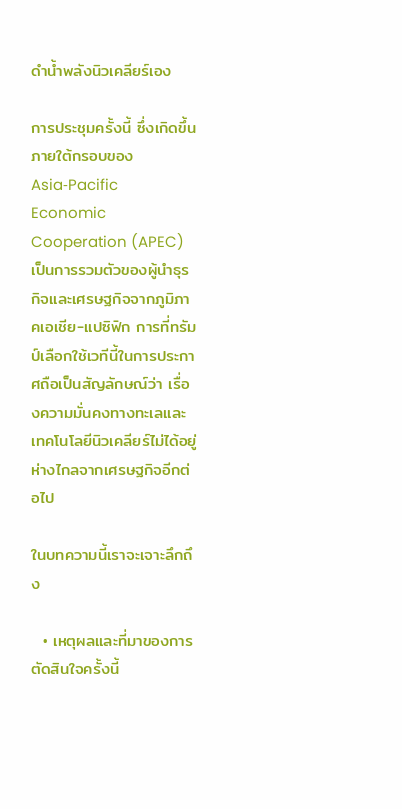ดำน้ำพลังนิวเคลียร์เอง

การประชุมครั้งนี้ ซึ่งเกิดขึ้นภายใต้กรอบของ Asia‑Pacific Economic Cooperation (APEC) เป็นการรวมตัวของผู้นำธุรกิจและเศรษฐกิจจากภูมิภาคเอเชีย-แปซิฟิก การที่ทรัมป์เลือกใช้เวทีนี้ในการประกาศถือเป็นสัญลักษณ์ว่า เรื่องความมั่นคงทางทะเลและเทคโนโลยีนิวเคลียร์ไม่ได้อยู่ห่างไกลจากเศรษฐกิจอีกต่อไป

ในบทความนี้เราจะเจาะลึกถึง

  • เหตุผลและที่มาของการตัดสินใจครั้งนี้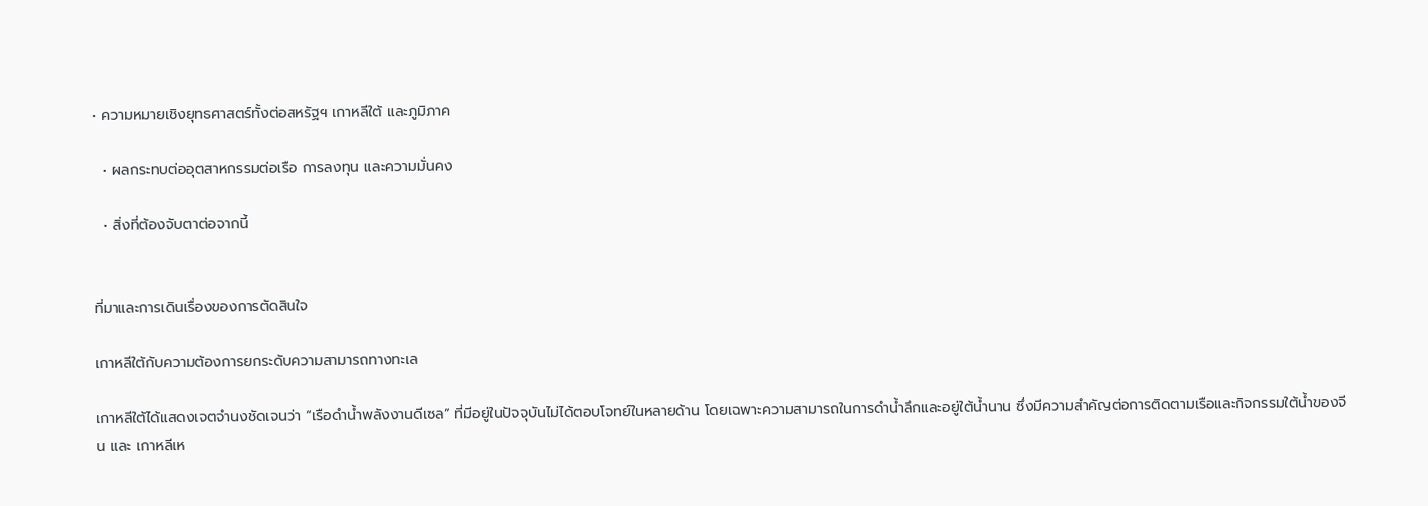• ความหมายเชิงยุทธศาสตร์ทั้งต่อสหรัฐฯ เกาหลีใต้ และภูมิภาค

  • ผลกระทบต่ออุตสาหกรรมต่อเรือ การลงทุน และความมั่นคง

  • สิ่งที่ต้องจับตาต่อจากนี้


ที่มาและการเดินเรื่องของการตัดสินใจ

เกาหลีใต้กับความต้องการยกระดับความสามารถทางทะเล

เกาหลีใต้ได้แสดงเจตจำนงชัดเจนว่า “เรือดำน้ำพลังงานดีเซล” ที่มีอยู่ในปัจจุบันไม่ได้ตอบโจทย์ในหลายด้าน โดยเฉพาะความสามารถในการดำน้ำลึกและอยู่ใต้น้ำนาน ซึ่งมีความสำคัญต่อการติดตามเรือและกิจกรรมใต้น้ำของจีน และ เกาหลีเห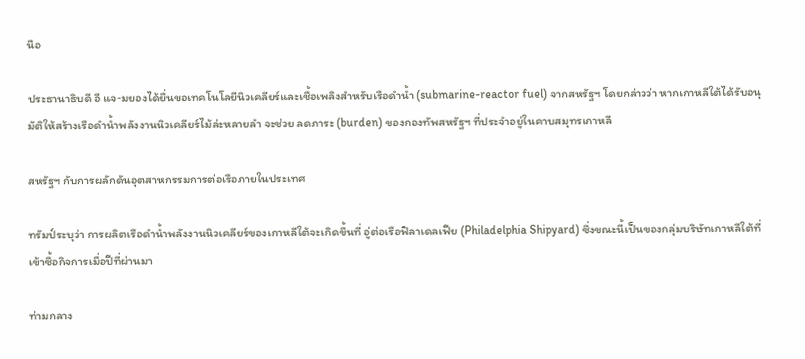นือ

ประธานาธิบดี อี แจ‑มยองได้ยื่นขอเทคโนโลยีนิวเคลียร์และเชื้อเพลิงสำหรับเรือดำน้ำ (submarine-reactor fuel) จากสหรัฐฯ โดยกล่าวว่า หากเกาหลีใต้ได้รับอนุมัติให้สร้างเรือดำน้ำพลังงานนิวเคลียร์ไม้ล่ะหลายลำ จะช่วย ลดภาระ (burden) ของกองทัพสหรัฐฯ ที่ประจำอยู่ในคาบสมุทรเกาหลี

สหรัฐฯ กับการผลักดันอุตสาหกรรมการต่อเรือภายในประเทศ

ทรัมป์ระบุว่า การผลิตเรือดำน้ำพลังงานนิวเคลียร์ของเกาหลีใต้จะเกิดขึ้นที่ อู่ต่อเรือฟิลาเดลเฟีย (Philadelphia Shipyard) ซึ่งขณะนี้เป็นของกลุ่มบริษัทเกาหลีใต้ที่เข้าซื้อกิจการเมื่อปีที่ผ่านมา

ท่ามกลาง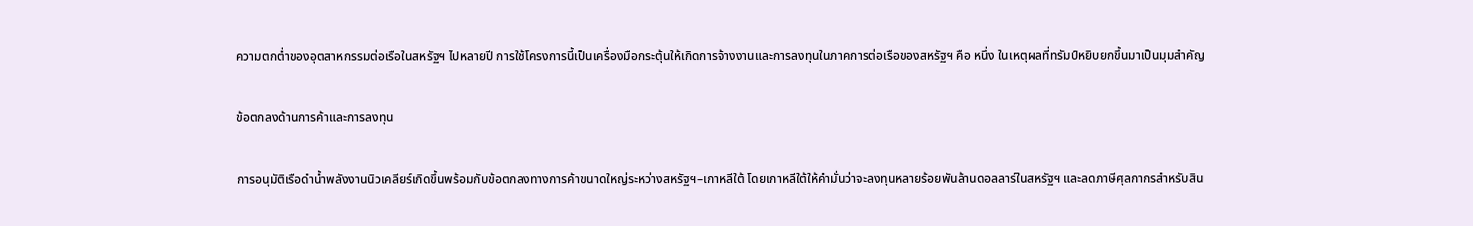ความตกต่ำของอุตสาหกรรมต่อเรือในสหรัฐฯ ไปหลายปี การใช้โครงการนี้เป็นเครื่องมือกระตุ้นให้เกิดการจ้างงานและการลงทุนในภาคการต่อเรือของสหรัฐฯ คือ หนึ่ง ในเหตุผลที่ทรัมป์หยิบยกขึ้นมาเป็นมุมสำคัญ

ข้อตกลงด้านการค้าและการลงทุน

การอนุมัติเรือดำน้ำพลังงานนิวเคลียร์เกิดขึ้นพร้อมกับข้อตกลงทางการค้าขนาดใหญ่ระหว่างสหรัฐฯ–เกาหลีใต้ โดยเกาหลีใต้ให้คำมั่นว่าจะลงทุนหลายร้อยพันล้านดอลลาร์ในสหรัฐฯ และลดภาษีศุลกากรสำหรับสิน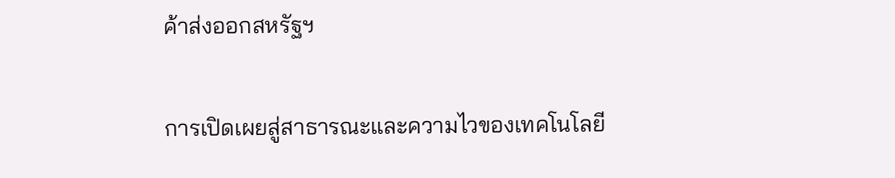ค้าส่งออกสหรัฐฯ

การเปิดเผยสู่สาธารณะและความไวของเทคโนโลยี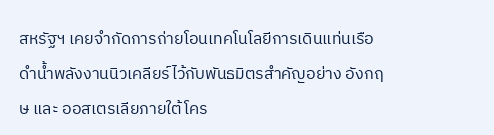สหรัฐฯ เคยจำกัดการถ่ายโอนเทคโนโลยีการเดินแท่นเรือดำน้ำพลังงานนิวเคลียร์ไว้กับพันธมิตรสำคัญอย่าง อังกฤษ และ ออสเตรเลียภายใต้โคร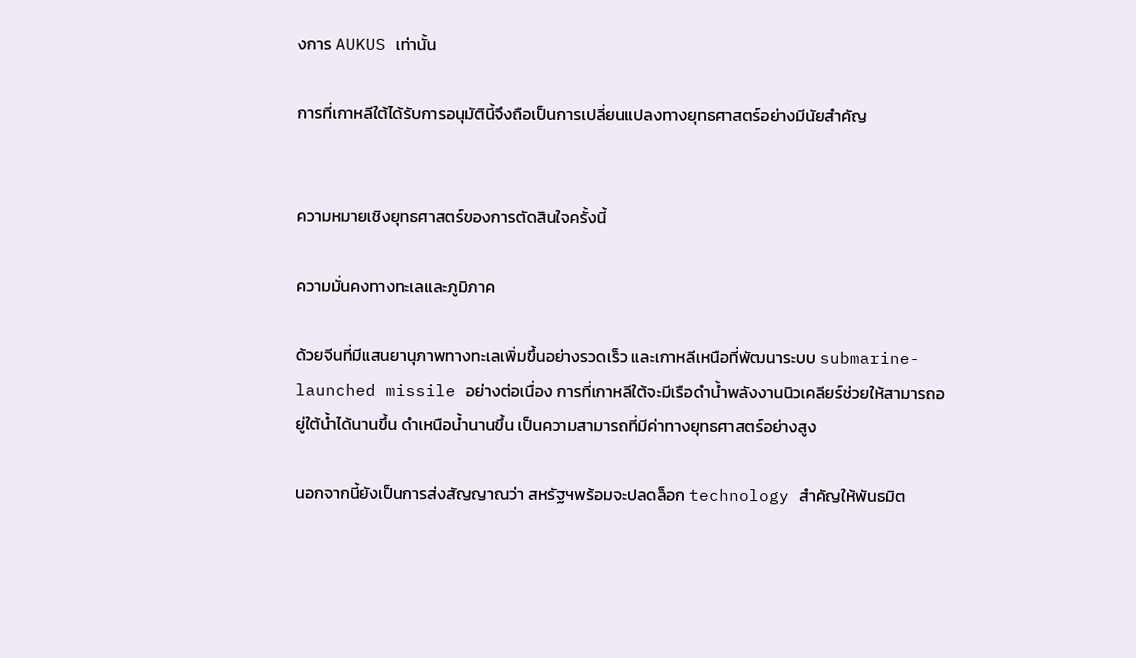งการ AUKUS เท่านั้น

การที่เกาหลีใต้ได้รับการอนุมัตินี้จึงถือเป็นการเปลี่ยนแปลงทางยุทธศาสตร์อย่างมีนัยสำคัญ


ความหมายเชิงยุทธศาสตร์ของการตัดสินใจครั้งนี้

ความมั่นคงทางทะเลและภูมิภาค

ด้วยจีนที่มีแสนยานุภาพทางทะเลเพิ่มขึ้นอย่างรวดเร็ว และเกาหลีเหนือที่พัฒนาระบบ submarine-launched missile อย่างต่อเนื่อง การที่เกาหลีใต้จะมีเรือดำน้ำพลังงานนิวเคลียร์ช่วยให้สามารถอยู่ใต้น้ำได้นานขึ้น ดำเหนือน้ำนานขึ้น เป็นความสามารถที่มีค่าทางยุทธศาสตร์อย่างสูง

นอกจากนี้ยังเป็นการส่งสัญญาณว่า สหรัฐฯพร้อมจะปลดล็อก technology สำคัญให้พันธมิต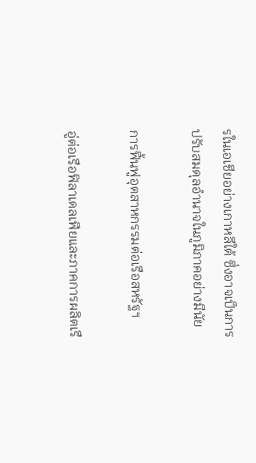รในเอเชียอย่างเกาหลีใต้ ซึ่งอาจเป็นการปรับสมดุลอำนาจในภูมิภาคอย่างมีนัย

การฟื้นฟูอุตสาหกรรมต่อเรือสหรัฐฯ

อู่ต่อเรือฟิลาเดลเฟียและภาคการผลิตเรื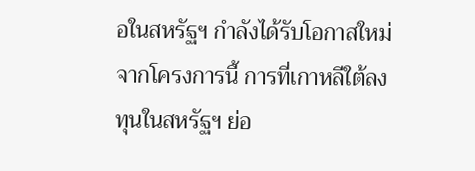อในสหรัฐฯ กำลังได้รับโอกาสใหม่จากโครงการนี้ การที่เกาหลีใต้ลงทุนในสหรัฐฯ ย่อ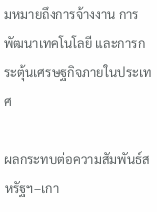มหมายถึงการจ้างงาน การพัฒนาเทคโนโลยี และการกระตุ้นเศรษฐกิจภายในประเทศ

ผลกระทบต่อความสัมพันธ์สหรัฐฯ–เกา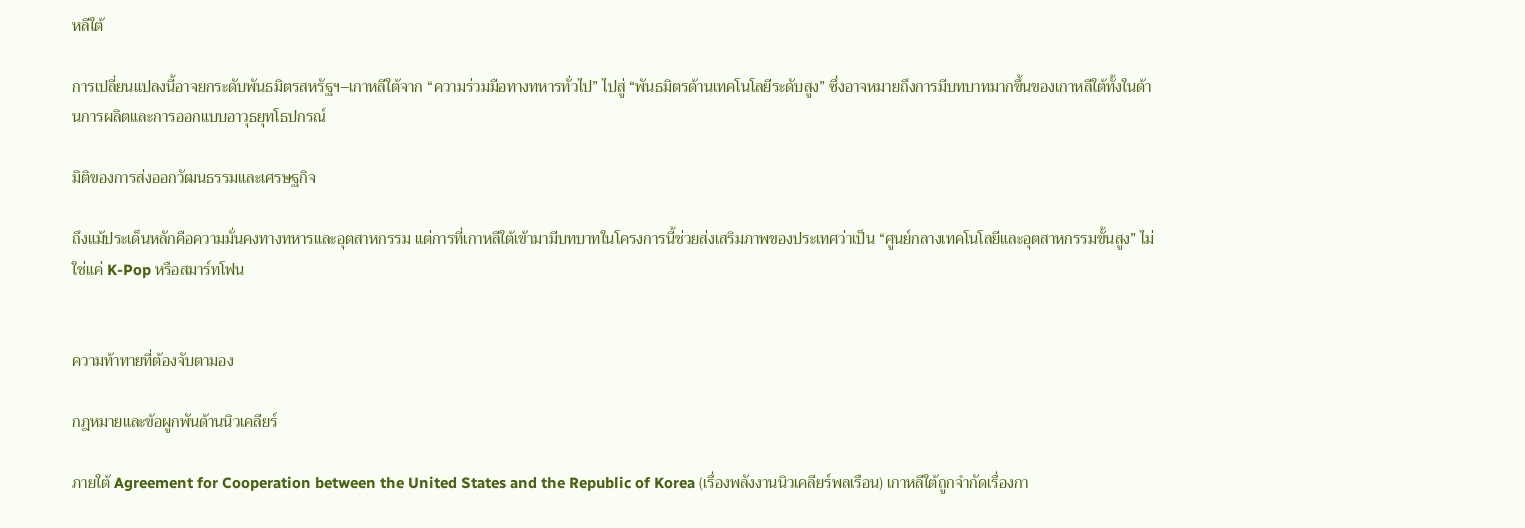หลีใต้

การเปลี่ยนแปลงนี้อาจยกระดับพันธมิตรสหรัฐฯ–เกาหลีใต้จาก “ความร่วมมือทางทหารทั่วไป” ไปสู่ “พันธมิตรด้านเทคโนโลยีระดับสูง” ซึ่งอาจหมายถึงการมีบทบาทมากขึ้นของเกาหลีใต้ทั้งในด้านการผลิตและการออกแบบอาวุธยุทโธปกรณ์

มิติของการส่งออกวัฒนธรรมและเศรษฐกิจ

ถึงแม้ประเด็นหลักคือความมั่นคงทางทหารและอุตสาหกรรม แต่การที่เกาหลีใต้เข้ามามีบทบาทในโครงการนี้ช่วยส่งเสริมภาพของประเทศว่าเป็น “ศูนย์กลางเทคโนโลยีและอุตสาหกรรมขั้นสูง” ไม่ใช่แค่ K-Pop หรือสมาร์ทโฟน


ความท้าทายที่ต้องจับตามอง

กฎหมายและข้อผูกพันด้านนิวเคลียร์

ภายใต้ Agreement for Cooperation between the United States and the Republic of Korea (เรื่องพลังงานนิวเคลียร์พลเรือน) เกาหลีใต้ถูกจำกัดเรื่องกา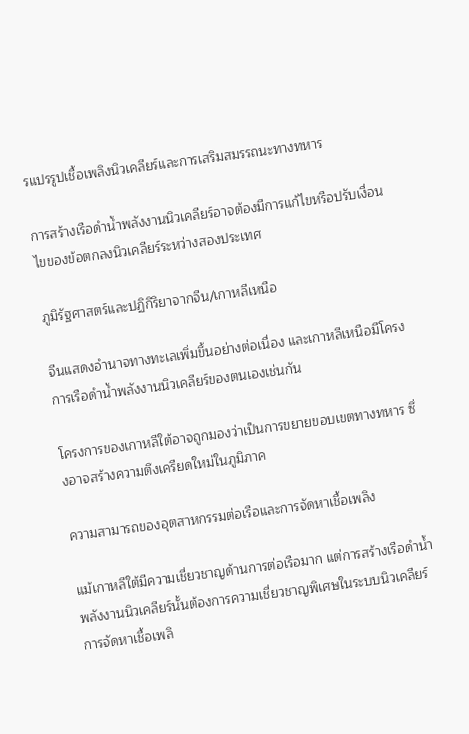รแปรรูปเชื้อเพลิงนิวเคลียร์และการเสริมสมรรถนะทางทหาร

การสร้างเรือดำน้ำพลังงานนิวเคลียร์อาจต้องมีการแก้ไขหรือปรับเงื่อนไขของข้อตกลงนิวเคลียร์ระหว่างสองประเทศ

ภูมิรัฐศาสตร์และปฏิกิริยาจากจีน/เกาหลีเหนือ

จีนแสดงอำนาจทางทะเลเพิ่มขึ้นอย่างต่อเนื่อง และเกาหลีเหนือมีโครงการเรือดำน้ำพลังงานนิวเคลียร์ของตนเองเช่นกัน

โครงการของเกาหลีใต้อาจถูกมองว่าเป็นการขยายขอบเขตทางทหาร ซึ่งอาจสร้างความตึงเครียดใหม่ในภูมิภาค

ความสามารถของอุตสาหกรรมต่อเรือและการจัดหาเชื้อเพลิง

แม้เกาหลีใต้มีความเชี่ยวชาญด้านการต่อเรือมาก แต่การสร้างเรือดำน้ำพลังงานนิวเคลียร์นั้นต้องการความเชี่ยวชาญพิเศษในระบบนิวเคลียร์ การจัดหาเชื้อเพลิ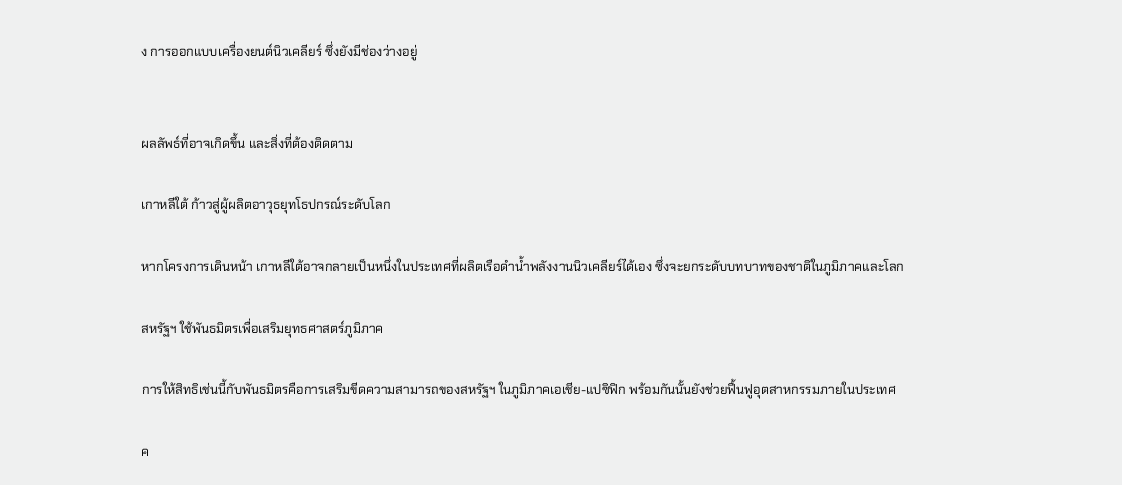ง การออกแบบเครื่องยนต์นิวเคลียร์ ซึ่งยังมีช่องว่างอยู่


ผลลัพธ์ที่อาจเกิดขึ้น และสิ่งที่ต้องติดตาม

เกาหลีใต้ ก้าวสู่ผู้ผลิตอาวุธยุทโธปกรณ์ระดับโลก

หากโครงการเดินหน้า เกาหลีใต้อาจกลายเป็นหนึ่งในประเทศที่ผลิตเรือดำน้ำพลังงานนิวเคลียร์ได้เอง ซึ่งจะยกระดับบทบาทของชาติในภูมิภาคและโลก

สหรัฐฯ ใช้พันธมิตรเพื่อเสริมยุทธศาสตร์ภูมิภาค

การให้สิทธิเช่นนี้กับพันธมิตรคือการเสริมขีดความสามารถของสหรัฐฯ ในภูมิภาคเอเชีย-แปซิฟิก พร้อมกันนั้นยังช่วยฟื้นฟูอุตสาหกรรมภายในประเทศ

ค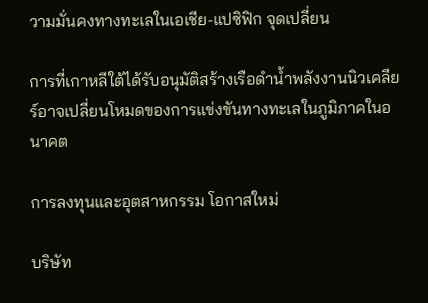วามมั่นคงทางทะเลในเอเชีย-แปซิฟิก จุดเปลี่ยน

การที่เกาหลีใต้ได้รับอนุมัติสร้างเรือดำน้ำพลังงานนิวเคลียร์อาจเปลี่ยนโหมดของการแข่งขันทางทะเลในภูมิภาคในอนาคต

การลงทุนและอุตสาหกรรม โอกาสใหม่

บริษัท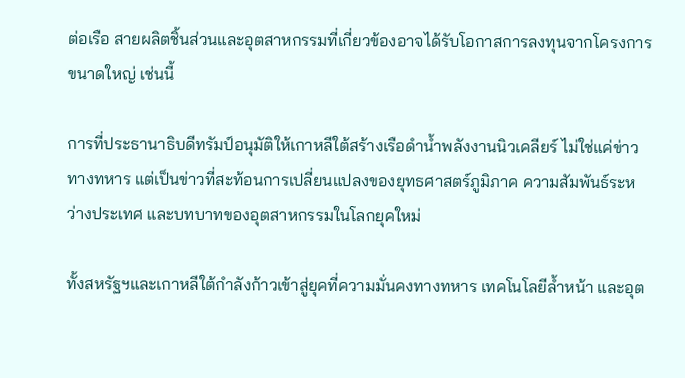ต่อเรือ สายผลิตชิ้นส่วนและอุตสาหกรรมที่เกี่ยวข้องอาจได้รับโอกาสการลงทุนจากโครงการขนาดใหญ่ เช่นนี้

การที่ประธานาธิบดีทรัมป์อนุมัติให้เกาหลีใต้สร้างเรือดำน้ำพลังงานนิวเคลียร์ ไม่ใช่แค่ข่าวทางทหาร แต่เป็นข่าวที่สะท้อนการเปลี่ยนแปลงของยุทธศาสตร์ภูมิภาค ความสัมพันธ์ระหว่างประเทศ และบทบาทของอุตสาหกรรมในโลกยุคใหม่

ทั้งสหรัฐฯและเกาหลีใต้กำลังก้าวเข้าสู่ยุคที่ความมั่นคงทางทหาร เทคโนโลยีล้ำหน้า และอุต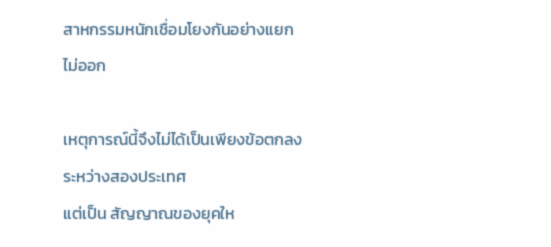สาหกรรมหนักเชื่อมโยงกันอย่างแยกไม่ออก

เหตุการณ์นี้จึงไม่ได้เป็นเพียงข้อตกลงระหว่างสองประเทศ
แต่เป็น สัญญาณของยุคให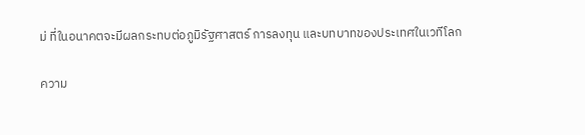ม่ ที่ในอนาคตจะมีผลกระทบต่อภูมิรัฐศาสตร์ การลงทุน และบทบาทของประเทศในเวทีโลก

ความ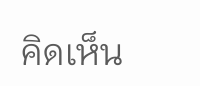คิดเห็น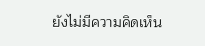ยังไม่มีความคิดเห็น